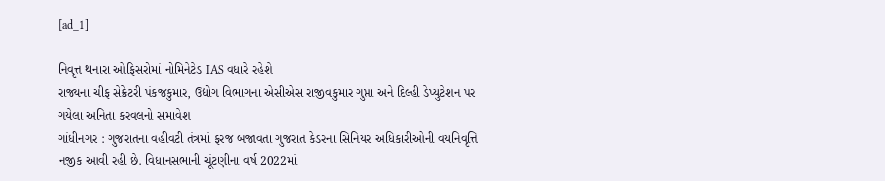[ad_1]

નિવૃત્ત થનારા ઓફિસરોમાં નોમિનેટેડ IAS વધારે રહેશે
રાજ્યના ચીફ સેક્રેટરી પંકજકુમાર, ઉદ્યોગ વિભાગના એસીએસ રાજીવકુમાર ગુપ્તા અને દિલ્હી ડેપ્યુટેશન પર ગયેલા અનિતા કરવલનો સમાવેશ
ગાંધીનગર : ગુજરાતના વહીવટી તંત્રમાં ફરજ બજાવતા ગુજરાત કેડરના સિનિયર અધિકારીઓની વયનિવૃત્તિ નજીક આવી રહી છે. વિધાનસભાની ચૂંટણીના વર્ષ 2022માં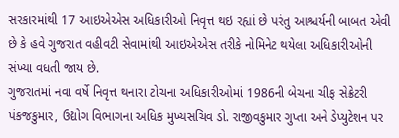સરકારમાંથી 17 આઇએએસ અધિકારીઓ નિવૃત્ત થઇ રહ્યાં છે પરંતુ આશ્ચર્યની બાબત એવી છે કે હવે ગુજરાત વહીવટી સેવામાંથી આઇએએસ તરીકે નોમિનેટ થયેલા અધિકારીઓની સંખ્યા વધતી જાય છે.
ગુજરાતમાં નવા વર્ષે નિવૃત્ત થનારા ટોચના અધિકારીઓમાં 1986ની બેચના ચીફ સેક્રેટરી પંકજકુમાર, ઉદ્યોગ વિભાગના અધિક મુખ્યસચિવ ડો. રાજીવકુમાર ગુપ્તા અને ડેપ્યુટેશન પર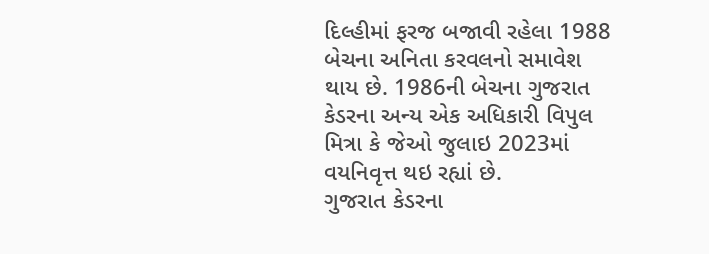દિલ્હીમાં ફરજ બજાવી રહેલા 1988 બેચના અનિતા કરવલનો સમાવેશ થાય છે. 1986ની બેચના ગુજરાત કેડરના અન્ય એક અધિકારી વિપુલ મિત્રા કે જેઓ જુલાઇ 2023માં વયનિવૃત્ત થઇ રહ્યાં છે.
ગુજરાત કેડરના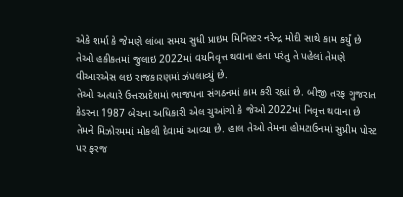એકે શર્મા કે જેમણે લાંબા સમય સુધી પ્રાઇમ મિનિસ્ટર નરેન્દ્ર મોદી સાથે કામ કર્યું છે તેઓ હકીકતમાં જુલાઇ 2022માં વયનિવૃત્ત થવાના હતા પરંતુ તે પહેલાં તેમણે વીઆરએસ લઇ રાજકારણમાં ઝંપલાવ્યું છે.
તેઓ અત્યારે ઉત્તરપ્રદેશમાં ભાજપના સંગઠનમાં કામ કરી રહ્યાં છે. બીજી તરફ ગુજરાત કેડરના 1987 બેચના અધિકારી એલ ચુઆંગો કે જેઓ 2022માં નિવૃત્ત થવાના છે તેમને મિઝોરમમાં મોકલી દેવામાં આવ્યા છે. હાલ તેઓ તેમના હોમટાઉનમાં સુપ્રીમ પોસ્ટ પર ફરજ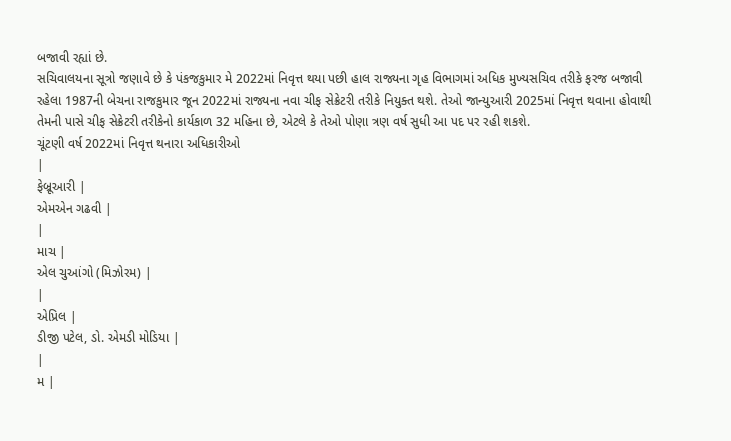બજાવી રહ્યાં છે.
સચિવાલયના સૂત્રો જણાવે છે કે પંકજકુમાર મે 2022માં નિવૃત્ત થયા પછી હાલ રાજ્યના ગૃહ વિભાગમાં અધિક મુખ્યસચિવ તરીકે ફરજ બજાવી રહેલા 1987ની બેચના રાજકુમાર જૂન 2022માં રાજ્યના નવા ચીફ સેક્રેટરી તરીકે નિયુક્ત થશે. તેઓ જાન્યુઆરી 2025માં નિવૃત્ત થવાના હોવાથી તેમની પાસે ચીફ સેક્રેટરી તરીકેનો કાર્યકાળ 32 મહિના છે, એટલે કે તેઓ પોણા ત્રણ વર્ષ સુધી આ પદ પર રહી શકશે.
ચૂંટણી વર્ષ 2022માં નિવૃત્ત થનારા અધિકારીઓ
|
ફેબ્રૂઆરી |
એમએન ગઢવી |
|
માચ |
એલ ચુઆંગો (મિઝોરમ) |
|
એપ્રિલ |
ડીજી પટેલ, ડો. એમડી મોડિયા |
|
મ |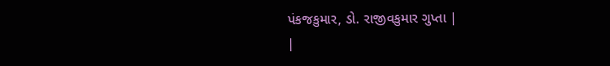પંકજકુમાર, ડો. રાજીવકુમાર ગુપ્તા |
|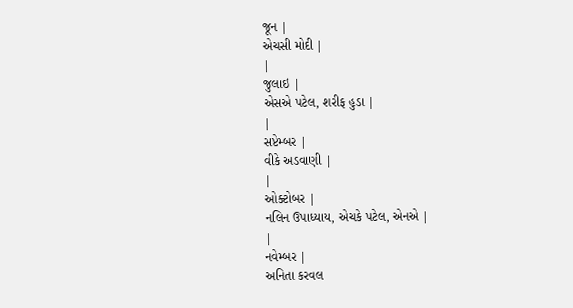જૂન |
એચસી મોદી |
|
જુલાઇ |
એસએ પટેલ, શરીફ હુડા |
|
સપ્ટેમ્બર |
વીકે અડવાણી |
|
ઓક્ટોબર |
નલિન ઉપાધ્યાય, એચકે પટેલ, એનએ |
|
નવેમ્બર |
અનિતા કરવલ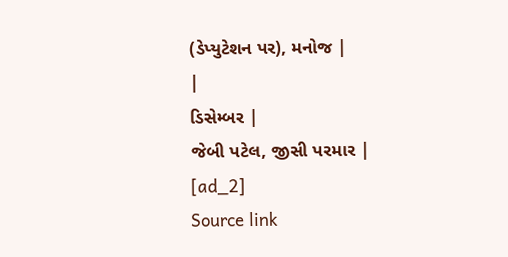(ડેપ્યુટેશન પર), મનોજ |
|
ડિસેમ્બર |
જેબી પટેલ, જીસી પરમાર |
[ad_2]
Source link